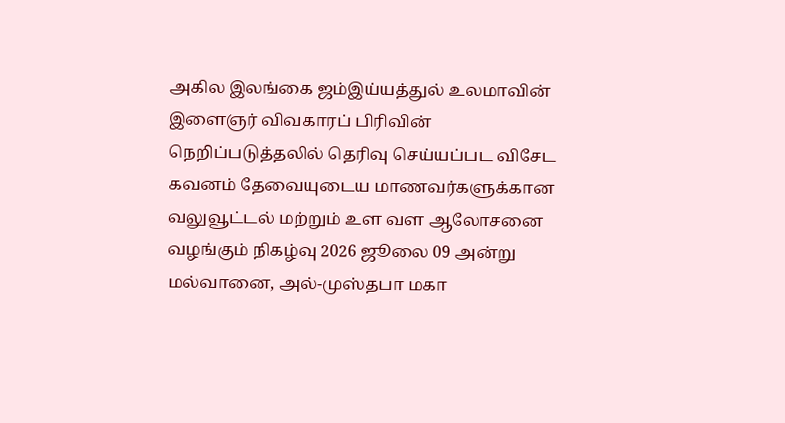அகில இலங்கை ஜம்இய்யத்துல் உலமாவின் இளைஞர் விவகாரப் பிரிவின் நெறிப்படுத்தலில் தெரிவு செய்யப்பட விசேட கவனம் தேவையுடைய மாணவர்களுக்கான வலுவூட்டல் மற்றும் உள வள ஆலோசனை வழங்கும் நிகழ்வு 2026 ஜூலை 09 அன்று மல்வானை, அல்-முஸ்தபா மகா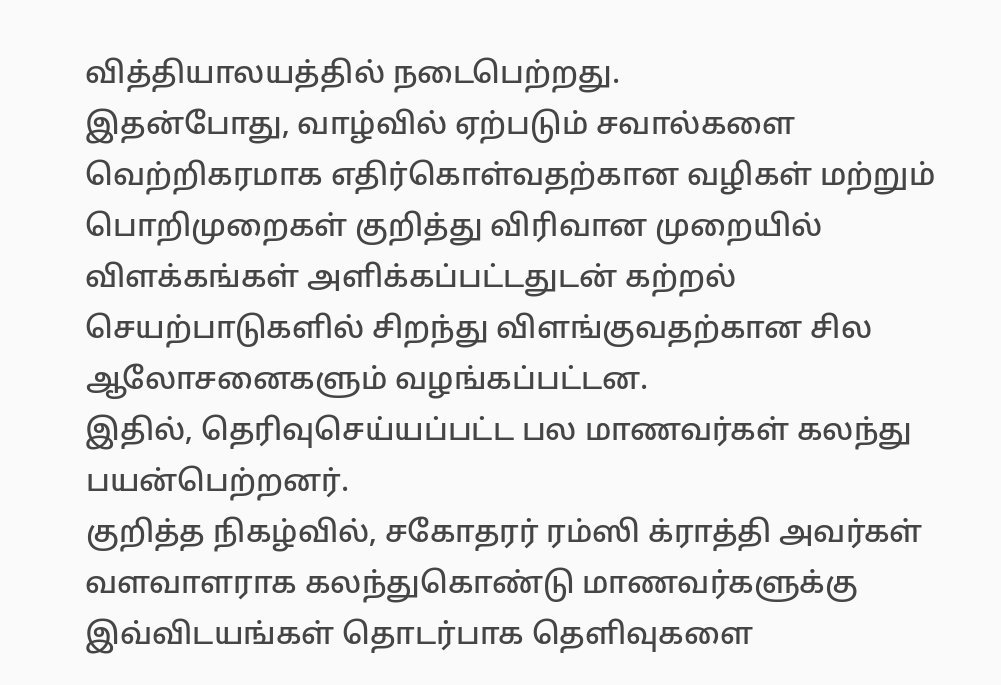வித்தியாலயத்தில் நடைபெற்றது.
இதன்போது, வாழ்வில் ஏற்படும் சவால்களை வெற்றிகரமாக எதிர்கொள்வதற்கான வழிகள் மற்றும் பொறிமுறைகள் குறித்து விரிவான முறையில் விளக்கங்கள் அளிக்கப்பட்டதுடன் கற்றல் செயற்பாடுகளில் சிறந்து விளங்குவதற்கான சில ஆலோசனைகளும் வழங்கப்பட்டன.
இதில், தெரிவுசெய்யப்பட்ட பல மாணவர்கள் கலந்து பயன்பெற்றனர்.
குறித்த நிகழ்வில், சகோதரர் ரம்ஸி க்ராத்தி அவர்கள் வளவாளராக கலந்துகொண்டு மாணவர்களுக்கு இவ்விடயங்கள் தொடர்பாக தெளிவுகளை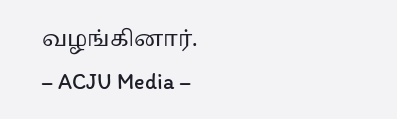வழங்கினார்.
– ACJU Media –